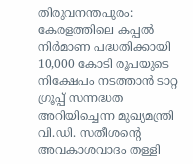തിരുവനന്തപുരം: കേരളത്തിലെ കപ്പൽ നിർമാണ പദ്ധതിക്കായി 10,000 കോടി രൂപയുടെ നിക്ഷേപം നടത്താൻ ടാറ്റ ഗ്രൂപ്പ് സന്നദ്ധത അറിയിച്ചെന്ന മുഖ്യമന്ത്രി വി.ഡി. സതീശന്റെ അവകാശവാദം തള്ളി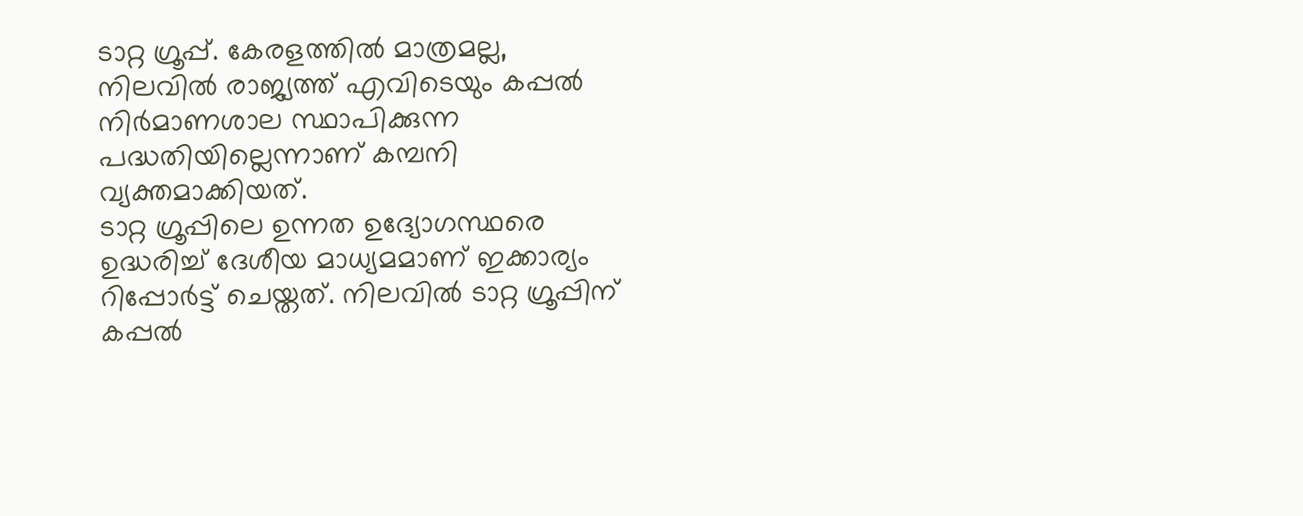ടാറ്റ ഗ്രൂപ്പ്. കേരളത്തിൽ മാത്രമല്ല, നിലവിൽ രാജ്യത്ത് എവിടെയും കപ്പൽ നിർമാണശാല സ്ഥാപിക്കുന്ന പദ്ധതിയില്ലെന്നാണ് കമ്പനി വ്യക്തമാക്കിയത്.
ടാറ്റ ഗ്രൂപ്പിലെ ഉന്നത ഉദ്യോഗസ്ഥരെ ഉദ്ധരിച്ച് ദേശീയ മാധ്യമമാണ് ഇക്കാര്യം റിപ്പോർട്ട് ചെയ്തത്. നിലവിൽ ടാറ്റ ഗ്രൂപ്പിന് കപ്പൽ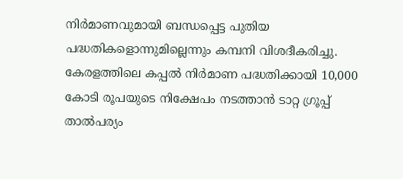നിർമാണവുമായി ബന്ധപ്പെട്ട പുതിയ പദ്ധതികളൊന്നുമില്ലെന്നും കമ്പനി വിശദീകരിച്ചു.
കേരളത്തിലെ കപ്പൽ നിർമാണ പദ്ധതിക്കായി 10,000 കോടി രൂപയുടെ നിക്ഷേപം നടത്താൻ ടാറ്റ ഗ്രൂപ്പ് താൽപര്യം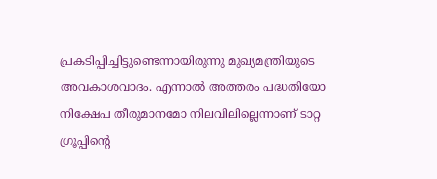പ്രകടിപ്പിച്ചിട്ടുണ്ടെന്നായിരുന്നു മുഖ്യമന്ത്രിയുടെ അവകാശവാദം. എന്നാൽ അത്തരം പദ്ധതിയോ നിക്ഷേപ തീരുമാനമോ നിലവിലില്ലെന്നാണ് ടാറ്റ ഗ്രൂപ്പിന്റെ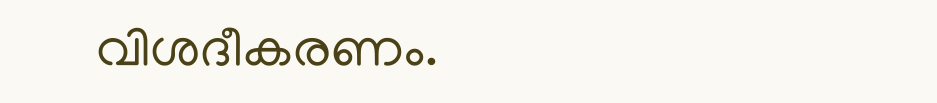വിശദീകരണം.